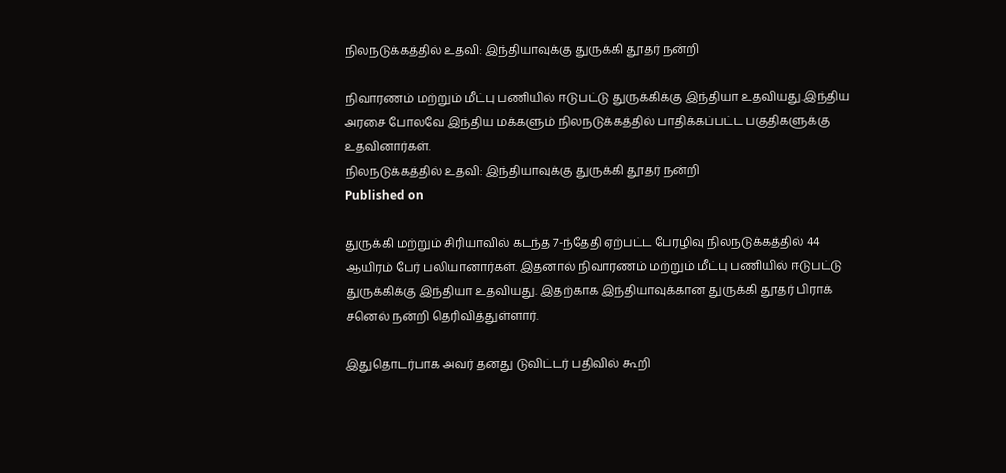நிலநடுக்கத்தில் உதவி: இந்தியாவுக்கு துருக்கி தூதர் நன்றி

நிவாரணம் மற்றும் மீட்பு பணியில் ஈடுபட்டு துருக்கிக்கு இந்தியா உதவியது.இந்திய அரசை போலவே இந்திய மக்களும் நிலநடுக்கத்தில் பாதிக்கப்பட்ட பகுதிகளுக்கு உதவினார்கள்.
நிலநடுக்கத்தில் உதவி: இந்தியாவுக்கு துருக்கி தூதர் நன்றி
Published on

துருக்கி மற்றும் சிரியாவில் கடந்த 7-ந்தேதி ஏற்பட்ட பேரழிவு நிலநடுக்கத்தில் 44 ஆயிரம் பேர் பலியானார்கள். இதனால் நிவாரணம் மற்றும் மீட்பு பணியில் ஈடுபட்டு துருக்கிக்கு இந்தியா உதவியது. இதற்காக இந்தியாவுக்கான துருக்கி தூதர் பிராக் சனெல் நன்றி தெரிவித்துள்ளார்.

இதுதொடர்பாக அவர் தனது டுவிட்டர் பதிவில் கூறி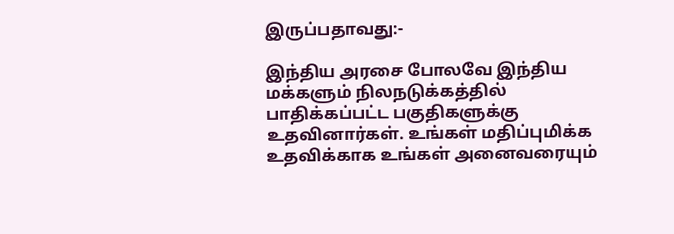இருப்பதாவது:-

இந்திய அரசை போலவே இந்திய மக்களும் நிலநடுக்கத்தில் பாதிக்கப்பட்ட பகுதிகளுக்கு உதவினார்கள். உங்கள் மதிப்புமிக்க உதவிக்காக உங்கள் அனைவரையும்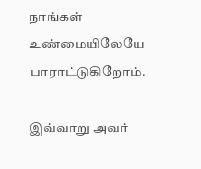நாங்கள் உண்மையிலேயே பாராட்டுகிறோம்.

இவ்வாறு அவர்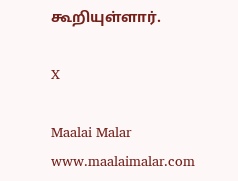கூறியுள்ளார்.

X

Maalai Malar
www.maalaimalar.com